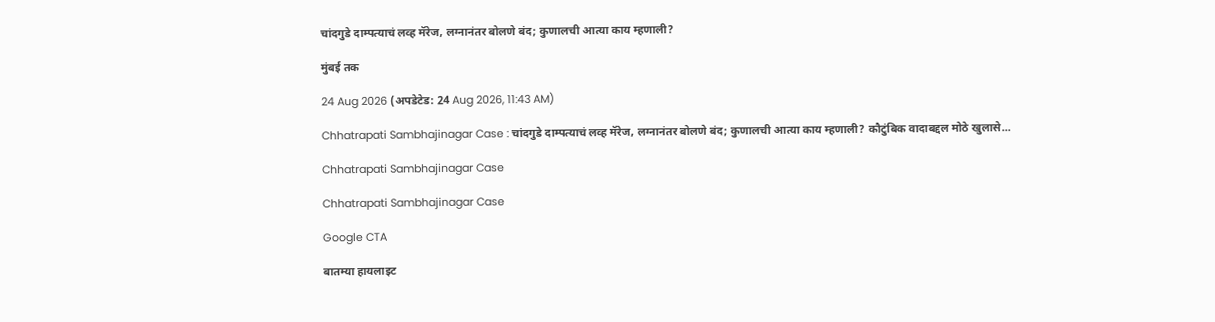चांदगुडे दाम्पत्याचं लव्ह मॅरेज, लग्नानंतर बोलणे बंद; कुणालची आत्या काय म्हणाली?

मुंबई तक

24 Aug 2026 (अपडेटेड: 24 Aug 2026, 11:43 AM)

Chhatrapati Sambhajinagar Case : चांदगुडे दाम्पत्याचं लव्ह मॅरेज, लग्नानंतर बोलणे बंद; कुणालची आत्या काय म्हणाली? कौटुंबिक वादाबद्दल मोठे खुलासे...

Chhatrapati Sambhajinagar Case

Chhatrapati Sambhajinagar Case

Google CTA

बातम्या हायलाइट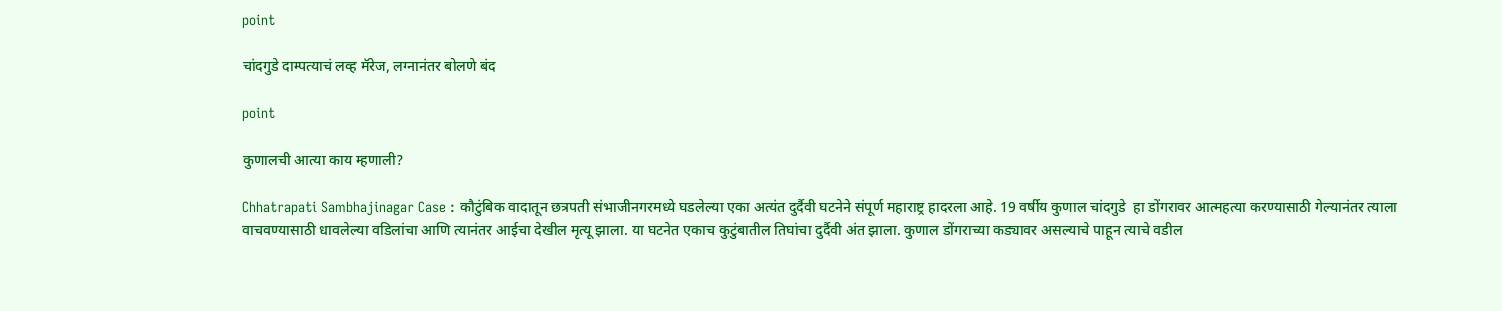point

चांदगुडे दाम्पत्याचं लव्ह मॅरेज, लग्नानंतर बोलणे बंद

point

कुणालची आत्या काय म्हणाली?

Chhatrapati Sambhajinagar Case : कौटुंबिक वादातून छत्रपती संभाजीनगरमध्ये घडलेल्या एका अत्यंत दुर्दैवी घटनेने संपूर्ण महाराष्ट्र हादरला आहे. 19 वर्षीय कुणाल चांदगुडे  हा डोंगरावर आत्महत्या करण्यासाठी गेल्यानंतर त्याला वाचवण्यासाठी धावलेल्या वडिलांचा आणि त्यानंतर आईचा देखील मृत्यू झाला. या घटनेत एकाच कुटुंबातील तिघांचा दुर्दैवी अंत झाला. कुणाल डोंगराच्या कड्यावर असल्याचे पाहून त्याचे वडील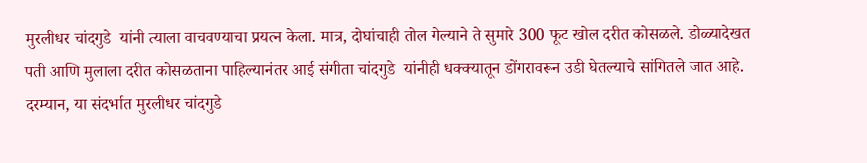मुरलीधर चांदगुडे  यांनी त्याला वाचवण्याचा प्रयत्न केला. मात्र, दोघांचाही तोल गेल्याने ते सुमारे 300 फूट खोल दरीत कोसळले. डोळ्यादेखत पती आणि मुलाला दरीत कोसळताना पाहिल्यानंतर आई संगीता चांदगुडे  यांनीही धक्क्यातून डोंगरावरून उडी घेतल्याचे सांगितले जात आहे. दरम्यान, या संदर्भात मुरलीधर चांदगुडे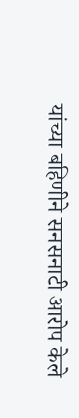यांच्या बहिणीने सनसनाटी आरोप केले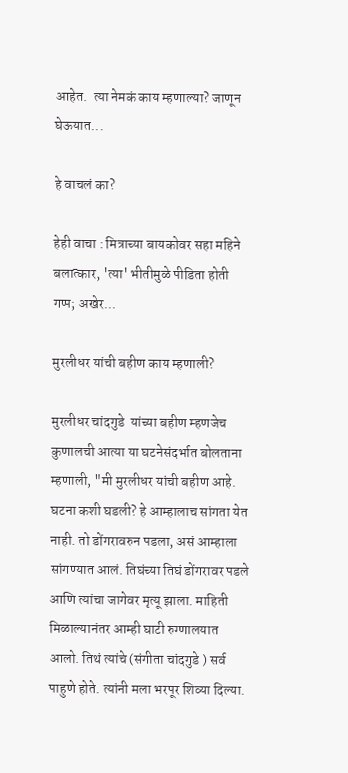आहेत.  त्या नेमकं काय म्हणाल्या? जाणून घेऊयात...

हे वाचलं का?

हेही वाचा : मित्राच्या बायकोवर सहा महिने बलात्कार, 'त्या' भीतीमुळे पीडिता होती गप्प; अखेर...

मुरलीधर यांची बहीण काय म्हणाली?

मुरलीधर चांदगुडे  यांच्या बहीण म्हणजेच कुणालची आत्या या घटनेसंदर्भात बोलताना म्हणाली, "मी मुरलीधर यांची बहीण आहे. घटना कशी घडली? हे आम्हालाच सांगता येत नाही. तो डोंगरावरुन पडला, असं आम्हाला सांगण्यात आलं. तिघंच्या तिघं डोंगरावर पडले आणि त्यांचा जागेवर मृत्यू झाला. माहिती मिळाल्यानंतर आम्ही घाटी रुग्णालयात आलो. तिथं त्यांचे (संगीता चांदगुडे ) सर्व पाहुणे होते. त्यांनी मला भरपूर शिव्या दिल्या.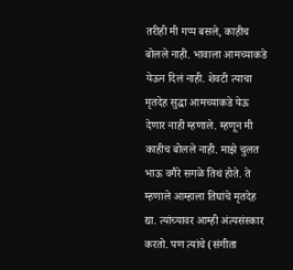तरीही मी गप्प बसले, काहीच बोलले नाही. भावाला आमच्याकडे येऊन दिलं नाही. शेवटी त्याचा मृतदेह सुद्धा आमच्याकडे येऊ देणार नाही म्हणाले. म्हणून मी काहीच बोलले नाही. माझे चुलत भाऊ वगैरे सगळे तिथं होते. ते म्हणाले आम्हाला तिघांचे मृतदेह द्या. त्यांच्यावर आम्ही अंत्यसंस्कार करतो. पण त्यांचे (संगीता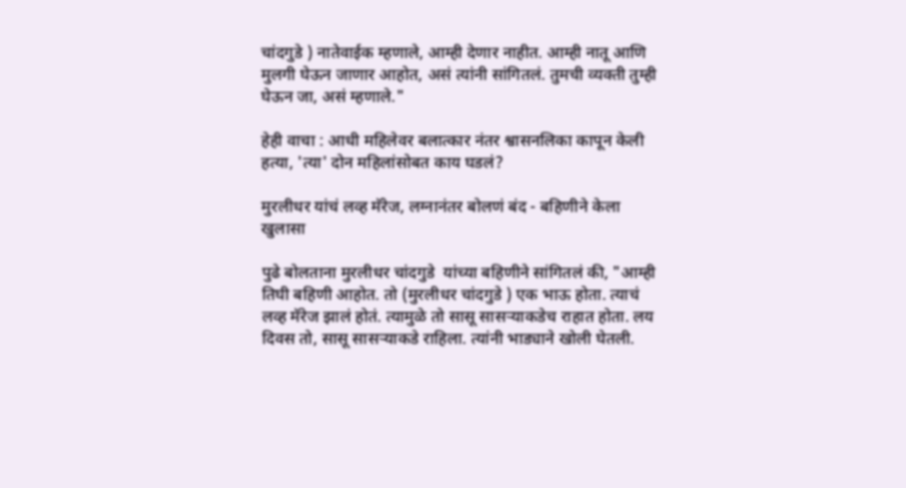चांदगुडे ) नातेवाईक म्हणाले, आम्ही देणार नाहीत. आम्ही नातू आणि मुलगी घेऊन जाणार आहोत, असं त्यांनी सांगितलं. तुमची व्यक्ती तुम्ही घेऊन जा, असं म्हणाले."

हेही वाचा : आधी महिलेवर बलात्कार नंतर श्वासनलिका कापून केली हत्या, 'त्या' दोन महिलांसोबत काय घडलं?

मुरलीधर यांचं लव्ह मॅरेज, लग्नानंतर बोलणं बंद - बहिणीने केला खुलासा

पुढे बोलताना मुरलीधर चांदगुडे  यांच्या बहिणीने सांगितलं की, "आम्ही तिघी बहिणी आहोत. तो (मुरलीधर चांदगुडे ) एक भाऊ होता. त्याचं लव्ह मॅरेज झालं होतं. त्यामुळे तो सासू सासऱ्याकडेच राहात होता. लय दिवस तो, सासू सासऱ्याकडे राहिला. त्यांनी भाड्याने खोली घेतली.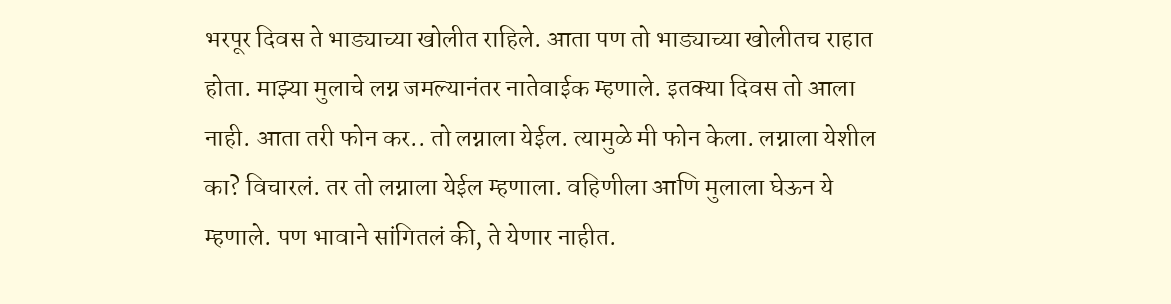भरपूर दिवस ते भाड्याच्या खोलीत राहिले. आता पण तो भाड्याच्या खोलीतच राहात होता. माझ्या मुलाचे लग्न जमल्यानंतर नातेवाईक म्हणाले. इतक्या दिवस तो आला नाही. आता तरी फोन कर.. तो लग्नाला येईल. त्यामुळे मी फोन केला. लग्नाला येशील का? विचारलं. तर तो लग्नाला येईल म्हणाला. वहिणीला आणि मुलाला घेऊन ये म्हणाले. पण भावाने सांगितलं की, ते येणार नाहीत.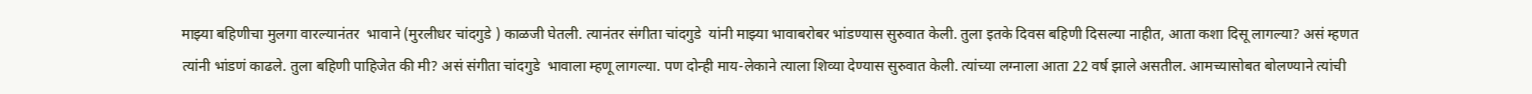माझ्या बहिणीचा मुलगा वारल्यानंतर  भावाने (मुरलीधर चांदगुडे ) काळजी घेतली. त्यानंतर संगीता चांदगुडे  यांनी माझ्या भावाबरोबर भांडण्यास सुरुवात केली. तुला इतके दिवस बहिणी दिसल्या नाहीत, आता कशा दिसू लागल्या? असं म्हणत त्यांनी भांडणं काढले. तुला बहिणी पाहिजेत की मी? असं संगीता चांदगुडे  भावाला म्हणू लागल्या. पण दोन्ही माय-लेकाने त्याला शिव्या देण्यास सुरुवात केली. त्यांच्या लग्नाला आता 22 वर्ष झाले असतील. आमच्यासोबत बोलण्याने त्यांची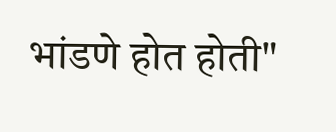भांडणे होत होती"